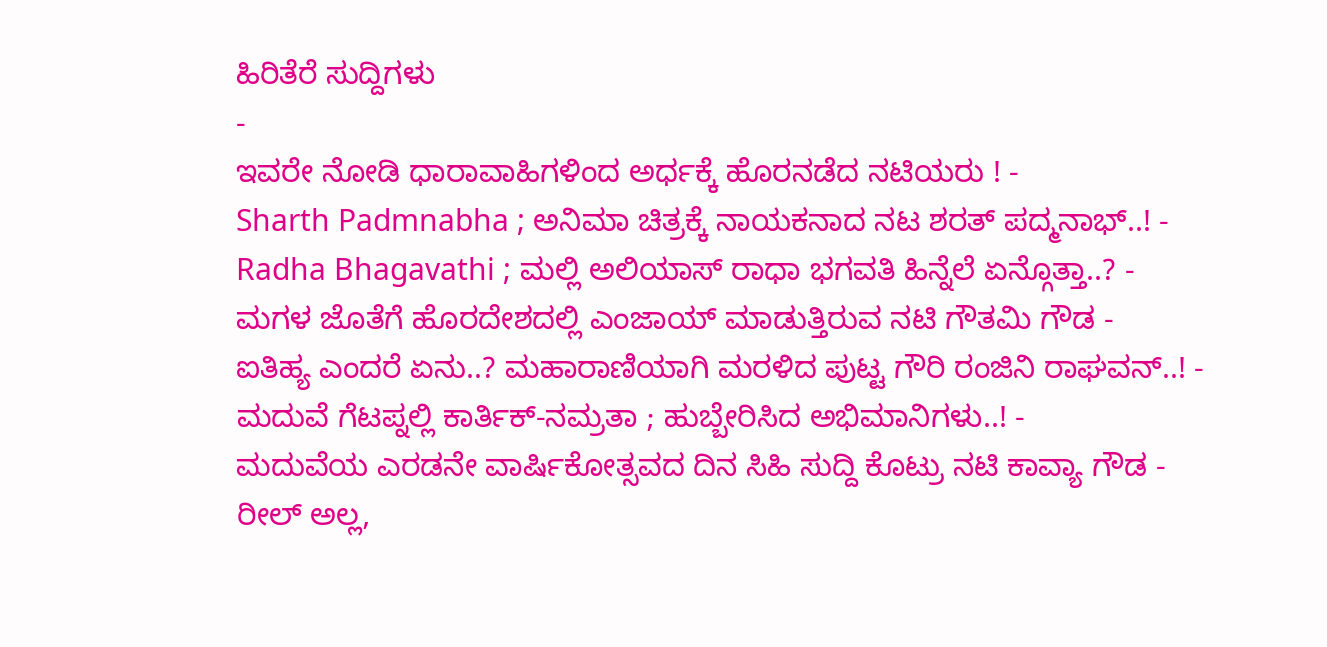ಹಿರಿತೆರೆ ಸುದ್ದಿಗಳು
-
ಇವರೇ ನೋಡಿ ಧಾರಾವಾಹಿಗಳಿಂದ ಅರ್ಧಕ್ಕೆ ಹೊರನಡೆದ ನಟಿಯರು ! -
Sharth Padmnabha ; ಅನಿಮಾ ಚಿತ್ರಕ್ಕೆ ನಾಯಕನಾದ ನಟ ಶರತ್ ಪದ್ಮನಾಭ್..! -
Radha Bhagavathi ; ಮಲ್ಲಿ ಅಲಿಯಾಸ್ ರಾಧಾ ಭಗವತಿ ಹಿನ್ನೆಲೆ ಏನ್ಗೊತ್ತಾ..? -
ಮಗಳ ಜೊತೆಗೆ ಹೊರದೇಶದಲ್ಲಿ ಎಂಜಾಯ್ ಮಾಡುತ್ತಿರುವ ನಟಿ ಗೌತಮಿ ಗೌಡ -
ಐತಿಹ್ಯ ಎಂದರೆ ಏನು..? ಮಹಾರಾಣಿಯಾಗಿ ಮರಳಿದ ಪುಟ್ಟ ಗೌರಿ ರಂಜಿನಿ ರಾಘವನ್..! -
ಮದುವೆ ಗೆಟಪ್ನಲ್ಲಿ ಕಾರ್ತಿಕ್-ನಮ್ರತಾ ; ಹುಬ್ಬೇರಿಸಿದ ಅಭಿಮಾನಿಗಳು..! -
ಮದುವೆಯ ಎರಡನೇ ವಾರ್ಷಿಕೋತ್ಸವದ ದಿನ ಸಿಹಿ ಸುದ್ದಿ ಕೊಟ್ರು ನಟಿ ಕಾವ್ಯಾ ಗೌಡ -
ರೀಲ್ ಅಲ್ಲ,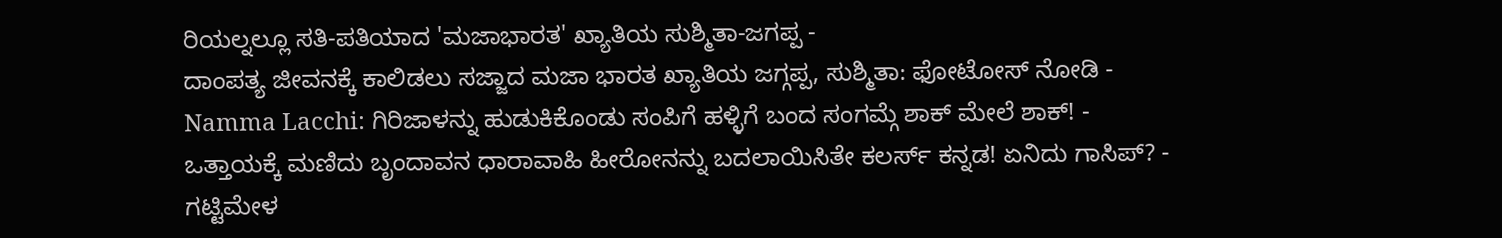ರಿಯಲ್ನಲ್ಲೂ ಸತಿ-ಪತಿಯಾದ 'ಮಜಾಭಾರತ' ಖ್ಯಾತಿಯ ಸುಶ್ಮಿತಾ-ಜಗಪ್ಪ -
ದಾಂಪತ್ಯ ಜೀವನಕ್ಕೆ ಕಾಲಿಡಲು ಸಜ್ಜಾದ ಮಜಾ ಭಾರತ ಖ್ಯಾತಿಯ ಜಗ್ಗಪ್ಪ, ಸುಶ್ಮಿತಾ: ಫೋಟೋಸ್ ನೋಡಿ -
Namma Lacchi: ಗಿರಿಜಾಳನ್ನು ಹುಡುಕಿಕೊಂಡು ಸಂಪಿಗೆ ಹಳ್ಳಿಗೆ ಬಂದ ಸಂಗಮ್ಗೆ ಶಾಕ್ ಮೇಲೆ ಶಾಕ್! -
ಒತ್ತಾಯಕ್ಕೆ ಮಣಿದು ಬೃಂದಾವನ ಧಾರಾವಾಹಿ ಹೀರೋನನ್ನು ಬದಲಾಯಿಸಿತೇ ಕಲರ್ಸ್ ಕನ್ನಡ! ಏನಿದು ಗಾಸಿಪ್? -
ಗಟ್ಟಿಮೇಳ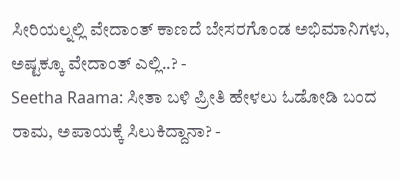ಸೀರಿಯಲ್ನಲ್ಲಿ ವೇದಾಂತ್ ಕಾಣದೆ ಬೇಸರಗೊಂಡ ಅಭಿಮಾನಿಗಳು, ಅಷ್ಟಕ್ಕೂ ವೇದಾಂತ್ ಎಲ್ಲಿ..? -
Seetha Raama: ಸೀತಾ ಬಳಿ ಪ್ರೀತಿ ಹೇಳಲು ಓಡೋಡಿ ಬಂದ ರಾಮ, ಅಪಾಯಕ್ಕೆ ಸಿಲುಕಿದ್ದಾನಾ? -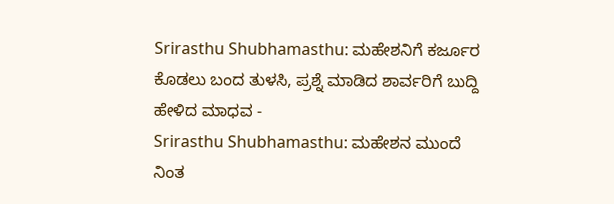Srirasthu Shubhamasthu: ಮಹೇಶನಿಗೆ ಕರ್ಜೂರ ಕೊಡಲು ಬಂದ ತುಳಸಿ, ಪ್ರಶ್ನೆ ಮಾಡಿದ ಶಾರ್ವರಿಗೆ ಬುದ್ದಿ ಹೇಳಿದ ಮಾಧವ -
Srirasthu Shubhamasthu: ಮಹೇಶನ ಮುಂದೆ ನಿಂತ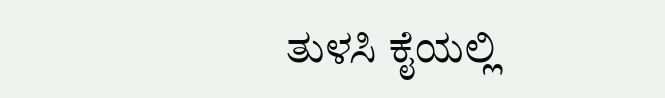ತುಳಸಿ ಕೈಯಲ್ಲಿ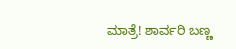ಮಾತ್ರೆ! ಶಾರ್ವರಿ ಬಣ್ಣ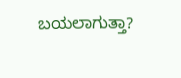ಬಯಲಾಗುತ್ತಾ?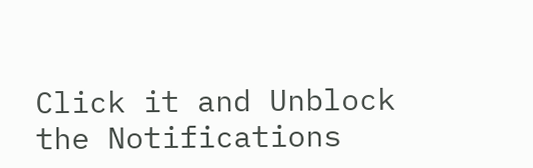Click it and Unblock the Notifications